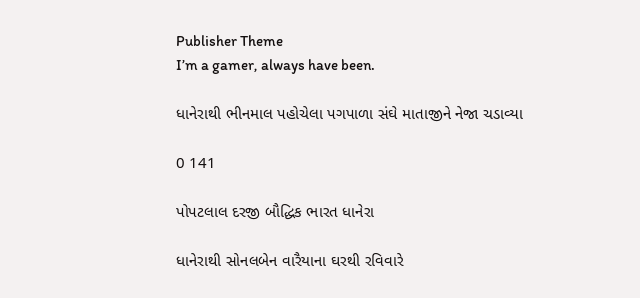Publisher Theme
I’m a gamer, always have been.

ધાનેરાથી ભીનમાલ પહોચેલા પગપાળા સંઘે માતાજીને નેજા ચડાવ્યા

0 141

પોપટલાલ દરજી બૌદ્ધિક ભારત ધાનેરા

ધાનેરાથી સોનલબેન વારૈયાના ઘરથી રવિવારે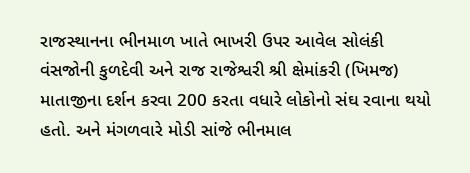રાજસ્થાનના ભીનમાળ ખાતે ભાખરી ઉપર આવેલ સોલંકી વંસજોની કુળદેવી અને રાજ રાજેશ્વરી શ્રી ક્ષેમાંકરી (ખિમજ) માતાજીના દર્શન કરવા 200 કરતા વધારે લોકોનો સંઘ રવાના થયો હતો. અને મંગળવારે મોડી સાંજે ભીનમાલ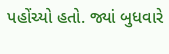પહોંચ્યો હતો. જ્યાં બુધવારે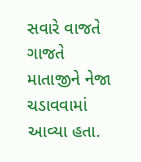સવારે વાજતે ગાજતે માતાજીને નેજા ચડાવવામાં આવ્યા હતા.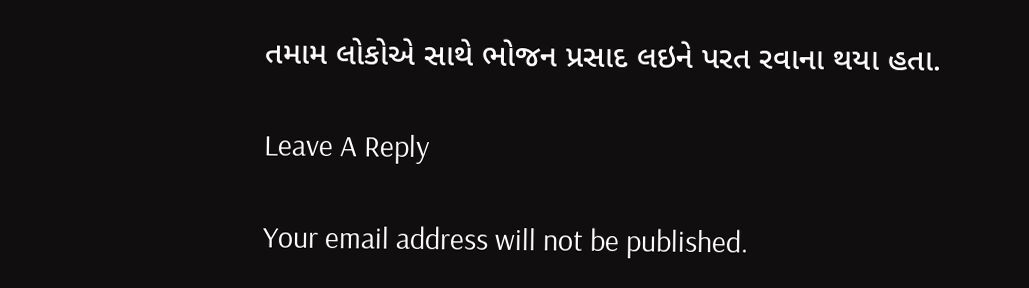તમામ લોકોએ સાથે ભોજન પ્રસાદ લઇને પરત રવાના થયા હતા.

Leave A Reply

Your email address will not be published.